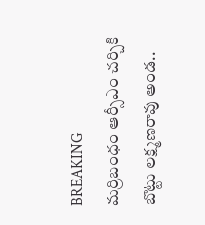BREAKING
మర్రిబంధం ఆర్సీఎం చర్చికి బొట్టు లక్ష్మణరావు అండ..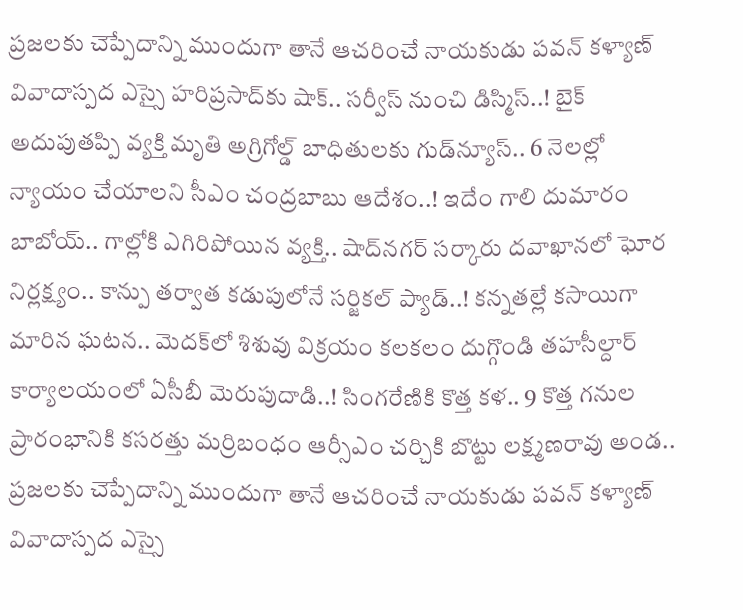ప్రజలకు చెప్పేదాన్ని ముందుగా తానే ఆచరించే నాయకుడు పవన్ కళ్యాణ్ వివాదాస్పద ఎస్సై హరిప్రసాద్‌కు షాక్‌.. సర్వీస్ నుంచి డిస్మిస్‌..! బైక్ అదుపుతప్పి వ్యక్తి మృతి అగ్రిగోల్డ్ బాధితులకు గుడ్‌న్యూస్.. 6 నెలల్లో న్యాయం చేయాలని సీఎం చంద్రబాబు ఆదేశం..! ఇదేం గాలి దుమారం బాబోయ్.. గాల్లోకి ఎగిరిపోయిన వ్యక్తి.. షాద్‌నగర్ సర్కారు దవాఖానలో ఘోర నిర్లక్ష్యం.. కాన్పు తర్వాత కడుపులోనే సర్జికల్ ప్యాడ్..! కన్నతల్లే కసాయిగా మారిన ఘటన.. మెదక్‌లో శిశువు విక్రయం కలకలం దుగ్గొండి తహసీల్దార్ కార్యాలయంలో ఏసీబీ మెరుపుదాడి..! సింగరేణికి కొత్త కళ.. 9 కొత్త గనుల ప్రారంభానికి కసరత్తు మర్రిబంధం ఆర్సీఎం చర్చికి బొట్టు లక్ష్మణరావు అండ.. ప్రజలకు చెప్పేదాన్ని ముందుగా తానే ఆచరించే నాయకుడు పవన్ కళ్యాణ్ వివాదాస్పద ఎస్సై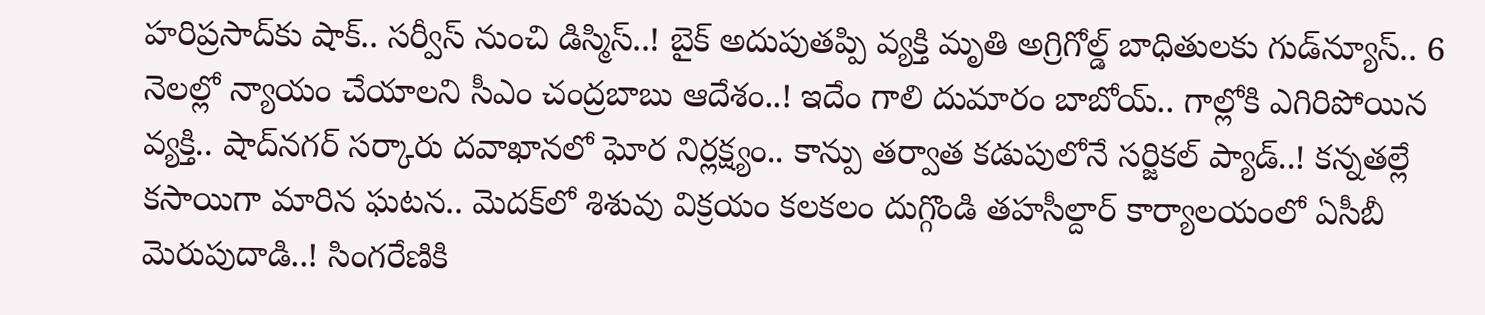హరిప్రసాద్‌కు షాక్‌.. సర్వీస్ నుంచి డిస్మిస్‌..! బైక్ అదుపుతప్పి వ్యక్తి మృతి అగ్రిగోల్డ్ బాధితులకు గుడ్‌న్యూస్.. 6 నెలల్లో న్యాయం చేయాలని సీఎం చంద్రబాబు ఆదేశం..! ఇదేం గాలి దుమారం బాబోయ్.. గాల్లోకి ఎగిరిపోయిన వ్యక్తి.. షాద్‌నగర్ సర్కారు దవాఖానలో ఘోర నిర్లక్ష్యం.. కాన్పు తర్వాత కడుపులోనే సర్జికల్ ప్యాడ్..! కన్నతల్లే కసాయిగా మారిన ఘటన.. మెదక్‌లో శిశువు విక్రయం కలకలం దుగ్గొండి తహసీల్దార్ కార్యాలయంలో ఏసీబీ మెరుపుదాడి..! సింగరేణికి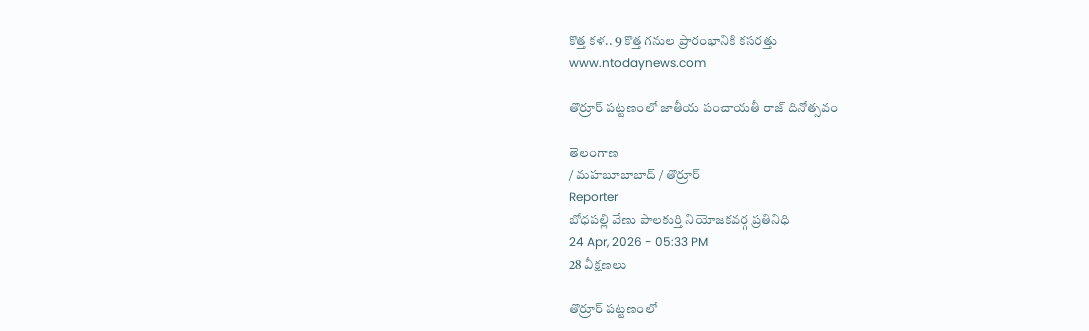కొత్త కళ.. 9 కొత్త గనుల ప్రారంభానికి కసరత్తు
www.ntodaynews.com

తొర్రూర్ పట్టణంలో జాతీయ పంచాయతీ రాజ్ దినోత్సవం

తెలంగాణ
/ మహబూబాబాద్ / తొర్రూర్
Reporter
బోధపల్లి వేణు పాలకుర్తి నియోజకవర్గ ప్రతినిధి
24 Apr, 2026 - 05:33 PM
28 వీక్షణలు

తొర్రూర్ పట్టణంలో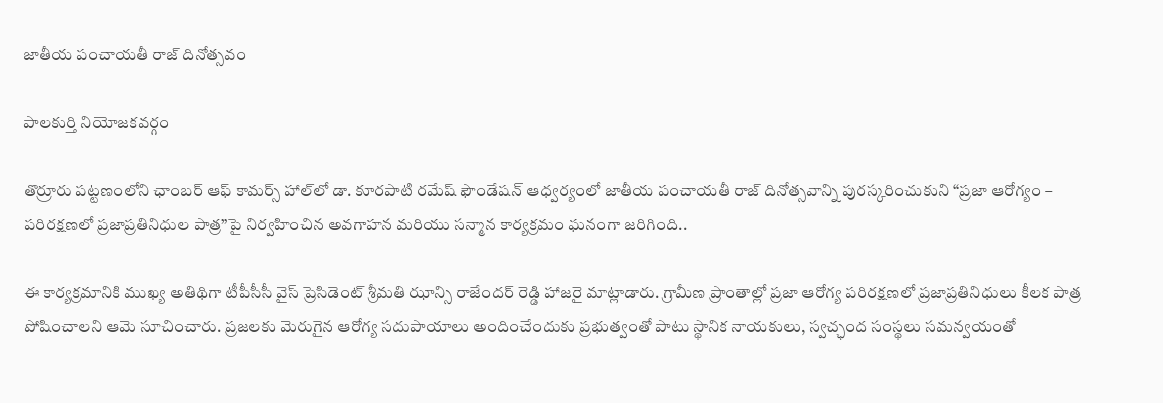జాతీయ పంచాయతీ రాజ్ దినోత్సవం

పాలకుర్తి నియోజకవర్గం

తొర్రూరు పట్టణంలోని ఛాంబర్ ఆఫ్ కామర్స్ హాల్‌లో డా. కూరపాటి రమేష్ ఫౌండేషన్ ఆధ్వర్యంలో జాతీయ పంచాయతీ రాజ్ దినోత్సవాన్ని పురస్కరించుకుని “ప్రజా ఆరోగ్యం – పరిరక్షణలో ప్రజాప్రతినిధుల పాత్ర”పై నిర్వహించిన అవగాహన మరియు సన్మాన కార్యక్రమం ఘనంగా జరిగింది..

ఈ కార్యక్రమానికి ముఖ్య అతిథిగా టీపీసీసీ వైస్ ప్రెసిడెంట్ శ్రీమతి ఝాన్సి రాజేందర్ రెడ్డి హాజరై మాట్లాడారు. గ్రామీణ ప్రాంతాల్లో ప్రజా ఆరోగ్య పరిరక్షణలో ప్రజాప్రతినిధులు కీలక పాత్ర పోషించాలని ఆమె సూచించారు. ప్రజలకు మెరుగైన ఆరోగ్య సదుపాయాలు అందించేందుకు ప్రభుత్వంతో పాటు స్థానిక నాయకులు, స్వచ్ఛంద సంస్థలు సమన్వయంతో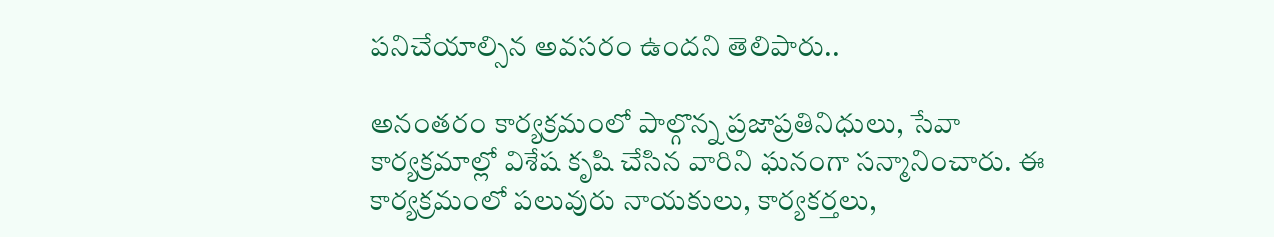పనిచేయాల్సిన అవసరం ఉందని తెలిపారు..

అనంతరం కార్యక్రమంలో పాల్గొన్న ప్రజాప్రతినిధులు, సేవా కార్యక్రమాల్లో విశేష కృషి చేసిన వారిని ఘనంగా సన్మానించారు. ఈ కార్యక్రమంలో పలువురు నాయకులు, కార్యకర్తలు,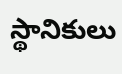స్థానికులు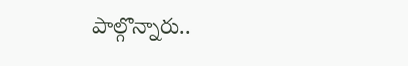పాల్గొన్నారు..